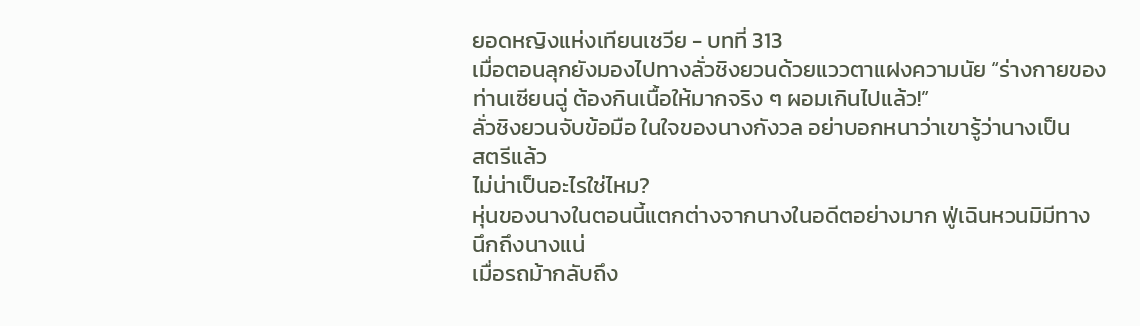ยอดหญิงแห่งเทียนเชวีย - บทที่ 313
เมื่อตอนลุกยังมองไปทางลั่วชิงยวนด้วยแววตาแฝงความนัย “ร่างกายของ
ท่านเซียนฉู่ ต้องกินเนื้อให้มากจริง ๆ ผอมเกินไปแล้ว!”
ลั่วชิงยวนจับข้อมือ ในใจของนางกังวล อย่าบอกหนาว่าเขารู้ว่านางเป็น
สตรีแล้ว
ไม่น่าเป็นอะไรใช่ไหม?
หุ่นของนางในตอนนี้แตกต่างจากนางในอดีตอย่างมาก ฟู่เฉินหวนมิมีทาง
นึกถึงนางแน่
เมื่อรถม้ากลับถึง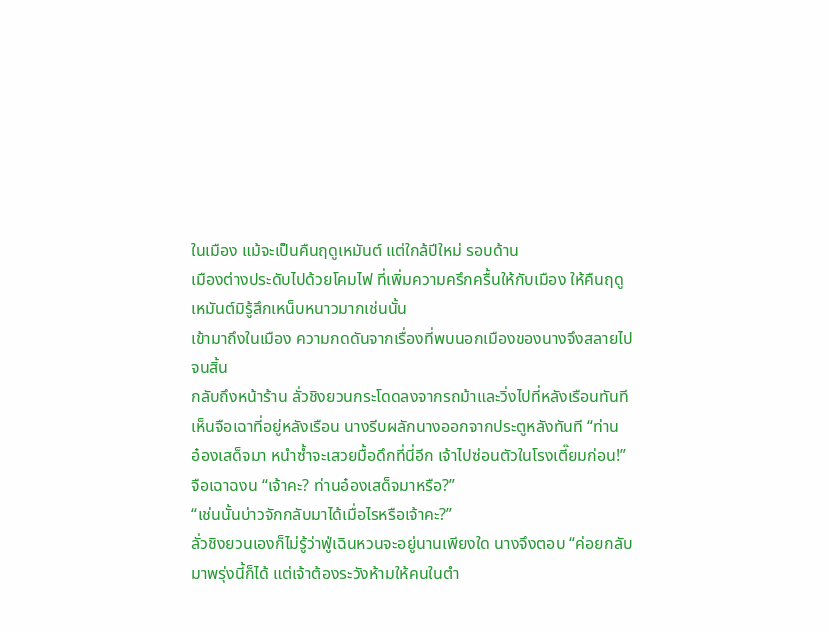ในเมือง แม้จะเป็นคืนฤดูเหมันต์ แต่ใกล้ปีใหม่ รอบด้าน
เมืองต่างประดับไปด้วยโคมไฟ ที่เพิ่มความครึกครื้นให้กับเมือง ให้คืนฤดู
เหมันต์มิรู้สึกเหน็บหนาวมากเช่นนั้น
เข้ามาถึงในเมือง ความกดดันจากเรื่องที่พบนอกเมืองของนางจึงสลายไป
จนสิ้น
กลับถึงหน้าร้าน ลั่วชิงยวนกระโดดลงจากรถม้าและวิ่งไปที่หลังเรือนทันที
เห็นจือเฉาที่อยู่หลังเรือน นางรีบผลักนางออกจากประตูหลังทันที “ท่าน
อ๋องเสด็จมา หนำซ้ำจะเสวยมื้อดึกที่นี่อีก เจ้าไปซ่อนตัวในโรงเตี๊ยมก่อน!”
จือเฉาฉงน “เจ้าคะ? ท่านอ๋องเสด็จมาหรือ?”
“เช่นนั้นบ่าวจักกลับมาได้เมื่อไรหรือเจ้าคะ?”
ลั่วชิงยวนเองก็ไม่รู้ว่าฟู่เฉินหวนจะอยู่นานเพียงใด นางจึงตอบ “ค่อยกลับ
มาพรุ่งนี้ก็ได้ แต่เจ้าต้องระวังห้ามให้คนในตำ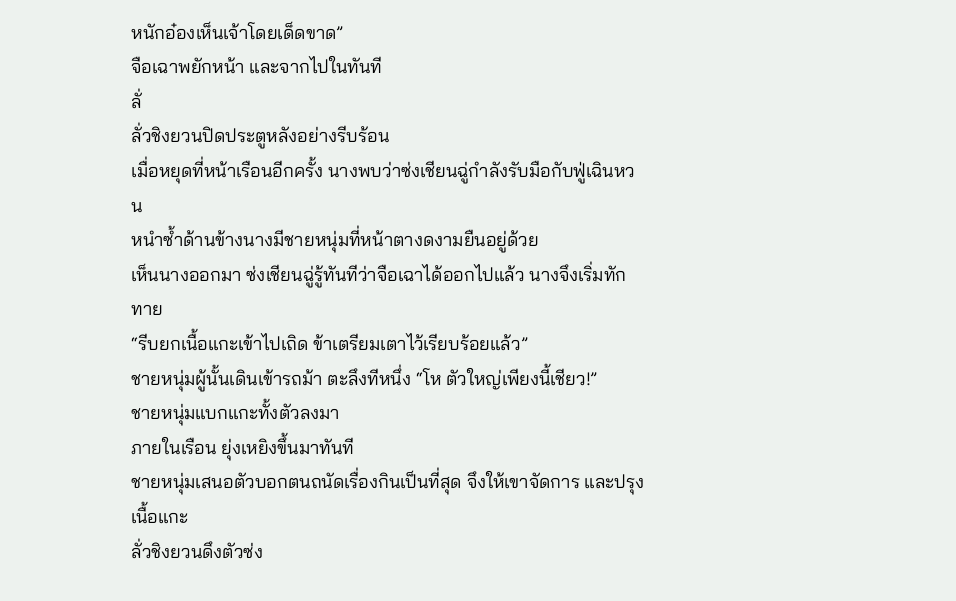หนักอ๋องเห็นเจ้าโดยเด็ดขาด”
จือเฉาพยักหน้า และจากไปในทันที
ลั่
ลั่วชิงยวนปิดประตูหลังอย่างรีบร้อน
เมื่อหยุดที่หน้าเรือนอีกครั้ง นางพบว่าซ่งเชียนฉู่กำลังรับมือกับฟู่เฉินหวน
หนำซ้ำด้านข้างนางมีชายหนุ่มที่หน้าตางดงามยืนอยู่ด้วย
เห็นนางออกมา ซ่งเชียนฉู่รู้ทันทีว่าจือเฉาได้ออกไปแล้ว นางจึงเริ่มทักทาย
“รีบยกเนื้อแกะเข้าไปเถิด ข้าเตรียมเตาไว้เรียบร้อยแล้ว”
ชายหนุ่มผู้นั้นเดินเข้ารถม้า ตะลึงทีหนึ่ง “โห ตัวใหญ่เพียงนี้เชียว!”
ชายหนุ่มแบกแกะทั้งตัวลงมา
ภายในเรือน ยุ่งเหยิงขึ้นมาทันที
ชายหนุ่มเสนอตัวบอกตนถนัดเรื่องกินเป็นที่สุด จึงให้เขาจัดการ และปรุง
เนื้อแกะ
ลั่วชิงยวนดึงตัวซ่ง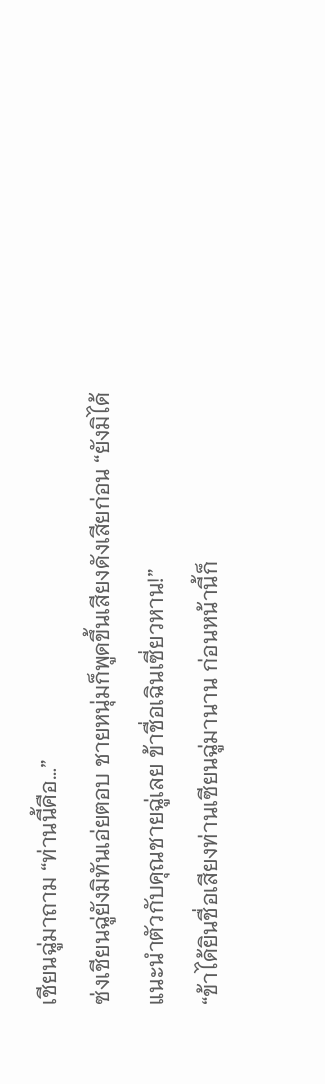เชียนฉู่มาถาม “ท่านนี้คือ…”
ซ่งเชียนฉู่ยังมิทันเอ่ยตอบ ชายหนุ่มก็พูดขึ้นเสียงดังเสียก่อน “ยังมิได้
แนะนำตัวกับคุณชายฉู่เลย ข้าชื่อเฉินเซี่ยวหาน!”
“ข้าได้ยินชื่อเสียงท่านเซียนฉู่มานาน ก่อนหน้านี้ก็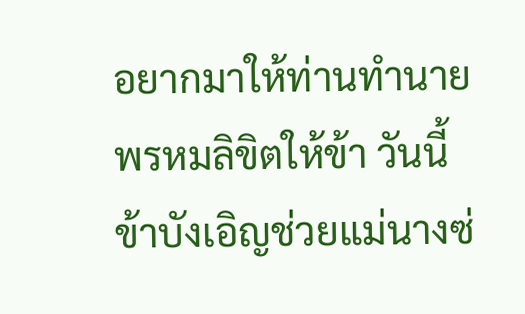อยากมาให้ท่านทำนาย
พรหมลิขิตให้ข้า วันนี้ข้าบังเอิญช่วยแม่นางซ่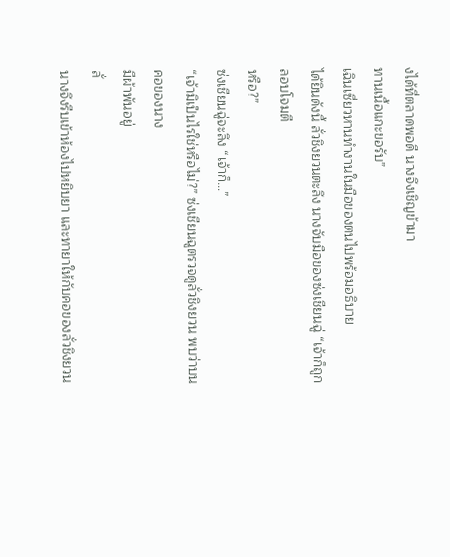งได้ที่ตลาดพอดี นางจึงเชิญข้ามา
ทานเนื้อแกะขอรับ”
เฉินเซี่ยวหานทำงานในมือของตนไปพร้อมอธิบาย
ได้ยินดังนี้ ลั่วชิงยวนตะลึง นางจับมือของซ่งเชียนฉู่ “เจ้าก็ถูกลอบโจมตี
หรือ?”
ซ่งเชียนฉู่จะลึง “เจ้าก็…”
“เจ้ามิเป็นไรใช่หรือไม่?” ซ่งเชียนฉูตรวจดูลั่วชิงยวน พบว่าบนคอของนาง
มีผ้าพันอยู่
ลั่
นางจึงรีบเข้าห้องไปหยิบยา และทายาให้กับคอของลั่วชิงยวน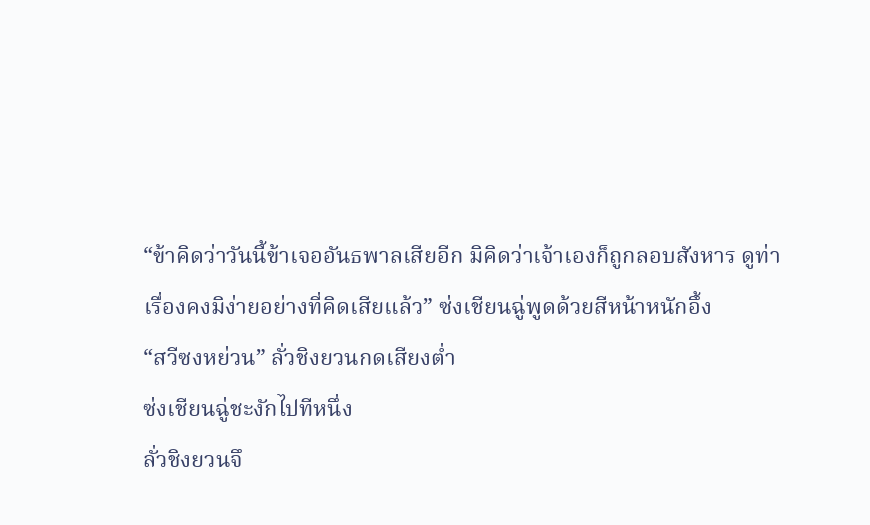“ข้าคิดว่าวันนี้ข้าเจออันธพาลเสียอีก มิคิดว่าเจ้าเองก็ถูกลอบสังหาร ดูท่า
เรื่องคงมิง่ายอย่างที่คิดเสียแล้ว” ซ่งเชียนฉู่พูดด้วยสีหน้าหนักอึ้ง
“สวีซงหย่วน” ลั่วชิงยวนกดเสียงต่ำ
ซ่งเชียนฉู่ชะงักไปทีหนึ่ง
ลั่วชิงยวนจึ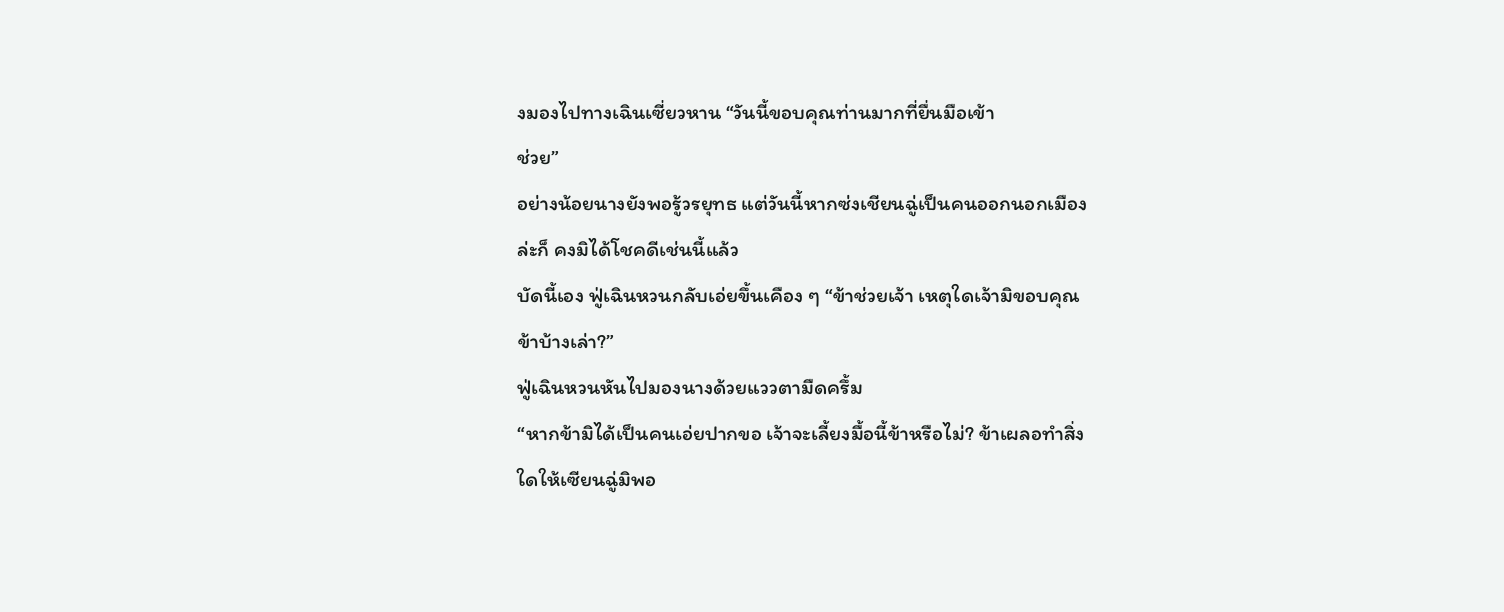งมองไปทางเฉินเซี่ยวหาน “วันนี้ขอบคุณท่านมากที่ยื่นมือเข้า
ช่วย”
อย่างน้อยนางยังพอรู้วรยุทธ แต่วันนี้หากซ่งเชียนฉู่เป็นคนออกนอกเมือง
ล่ะก็ คงมิได้โชคดีเช่นนี้แล้ว
บัดนี้เอง ฟู่เฉินหวนกลับเอ่ยขึ้นเคือง ๆ “ข้าช่วยเจ้า เหตุใดเจ้ามิขอบคุณ
ข้าบ้างเล่า?”
ฟู่เฉินหวนหันไปมองนางด้วยแววตามืดครึ้ม
“หากข้ามิได้เป็นคนเอ่ยปากขอ เจ้าจะเลี้ยงมื้อนี้ข้าหรือไม่? ข้าเผลอทำสิ่ง
ใดให้เซียนฉู่มิพอ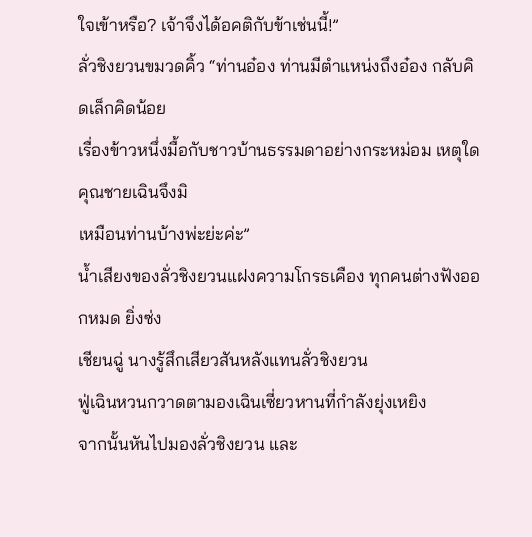ใจเข้าหรือ? เจ้าจึงได้อคติกับข้าเช่นนี้!”
ลั่วชิงยวนขมวดคิ้ว “ท่านอ๋อง ท่านมีตำแหน่งถึงอ๋อง กลับคิดเล็กคิดน้อย
เรื่องข้าวหนึ่งมื้อกับชาวบ้านธรรมดาอย่างกระหม่อม เหตุใดคุณชายเฉินจึงมิ
เหมือนท่านบ้างพ่ะย่ะค่ะ”
น้ำเสียงของลั่วชิงยวนแฝงความโกรธเคือง ทุกคนต่างฟังออกหมด ยิ่งซ่ง
เชียนฉู่ นางรู้สึกเสียวสันหลังแทนลั่วชิงยวน
ฟู่เฉินหวนกวาดตามองเฉินเซี่ยวหานที่กำลังยุ่งเหยิง
จากนั้นหันไปมองลั่วชิงยวน และ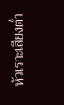หัวเราะเสียงต่ำ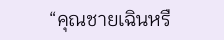“คุณชายเฉินหรื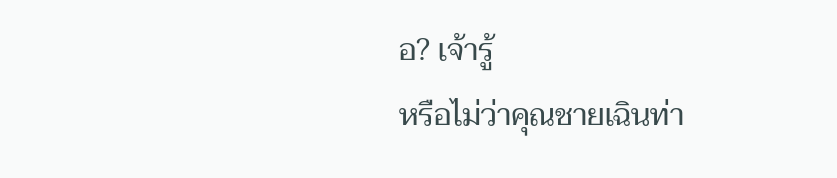อ? เจ้ารู้
หรือไม่ว่าคุณชายเฉินท่า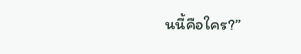นนี้คือใคร?”